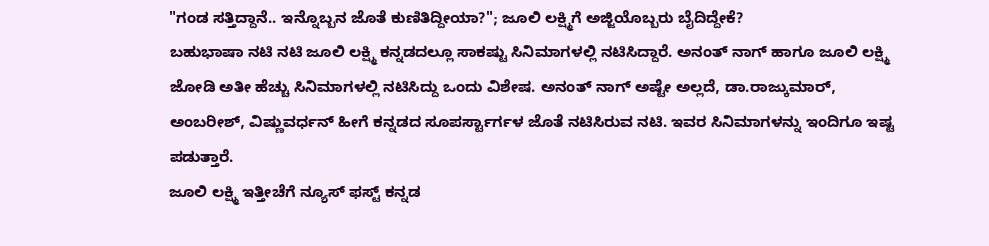"ಗಂಡ ಸತ್ತಿದ್ದಾನೆ.. ಇನ್ನೊಬ್ಬನ ಜೊತೆ ಕುಣಿತಿದ್ದೀಯಾ?"; ಜೂಲಿ ಲಕ್ಷ್ಮಿಗೆ ಅಜ್ಜಿಯೊಬ್ಬರು ಬೈದಿದ್ದೇಕೆ?
ಬಹುಭಾಷಾ ನಟಿ ನಟಿ ಜೂಲಿ ಲಕ್ಷ್ಮಿ ಕನ್ನಡದಲ್ಲೂ ಸಾಕಷ್ಟು ಸಿನಿಮಾಗಳಲ್ಲಿ ನಟಿಸಿದ್ದಾರೆ. ಅನಂತ್ ನಾಗ್ ಹಾಗೂ ಜೂಲಿ ಲಕ್ಷ್ಮಿ ಜೋಡಿ ಅತೀ ಹೆಚ್ಚು ಸಿನಿಮಾಗಳಲ್ಲಿ ನಟಿಸಿದ್ದು ಒಂದು ವಿಶೇಷ. ಅನಂತ್ ನಾಗ್ ಅಷ್ಟೇ ಅಲ್ಲದೆ, ಡಾ.ರಾಜ್ಕುಮಾರ್, ಅಂಬರೀಶ್, ವಿಷ್ಣುವರ್ಧನ್ ಹೀಗೆ ಕನ್ನಡದ ಸೂಪರ್ಸ್ಟಾರ್ಗಳ ಜೊತೆ ನಟಿಸಿರುವ ನಟಿ. ಇವರ ಸಿನಿಮಾಗಳನ್ನು ಇಂದಿಗೂ ಇಷ್ಟ ಪಡುತ್ತಾರೆ.
ಜೂಲಿ ಲಕ್ಷ್ಮಿ ಇತ್ತೀಚೆಗೆ ನ್ಯೂಸ್ ಫಸ್ಟ್ ಕನ್ನಡ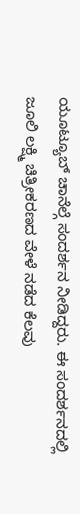ಯೂಟ್ಯೂಬ್ ಚಾನೆಲ್ಗೆ ಸಂದರ್ಶನ ನೀಡಿದ್ದರು. ಈ ಸಂದರ್ಶನದಲ್ಲಿ ಜೂಲಿ ಲಕ್ಷ್ಮಿ ಚಿತ್ರೀಕರಣದ ವೇಳೆ ನಡೆದ ಕೆಲವು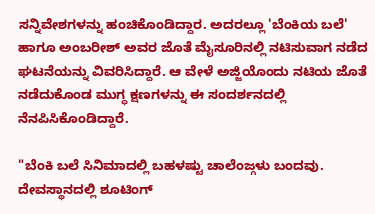ಸನ್ನಿವೇಶಗಳನ್ನು ಹಂಚಿಕೊಂಡಿದ್ದಾರ. ಅದರಲ್ಲೂ 'ಬೆಂಕಿಯ ಬಲೆ' ಹಾಗೂ ಅಂಬರೀಶ್ ಅವರ ಜೊತೆ ಮೈಸೂರಿನಲ್ಲಿ ನಟಿಸುವಾಗ ನಡೆದ ಘಟನೆಯನ್ನು ವಿವರಿಸಿದ್ದಾರೆ. ಆ ವೇಳೆ ಅಜ್ಜಿಯೊಂದು ನಟಿಯ ಜೊತೆ ನಡೆದುಕೊಂಡ ಮುಗ್ಧ ಕ್ಷಣಗಳನ್ನು ಈ ಸಂದರ್ಶನದಲ್ಲಿ ನೆನಪಿಸಿಕೊಂಡಿದ್ದಾರೆ.

"ಬೆಂಕಿ ಬಲೆ ಸಿನಿಮಾದಲ್ಲಿ ಬಹಳಷ್ಟು ಚಾಲೆಂಜ್ಗಳು ಬಂದವು. ದೇವಸ್ಥಾನದಲ್ಲಿ ಶೂಟಿಂಗ್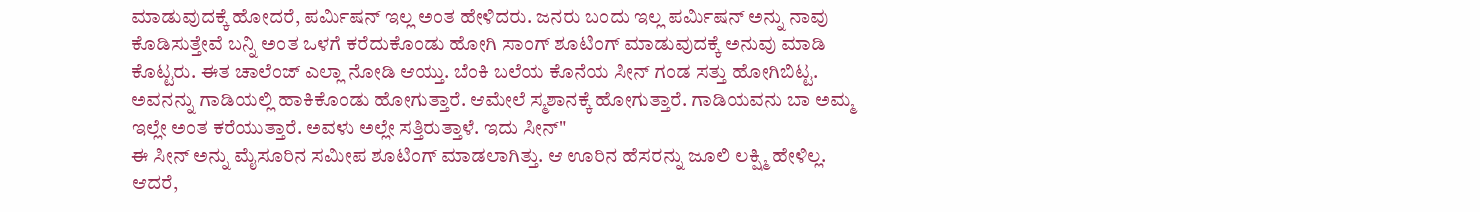ಮಾಡುವುದಕ್ಕೆ ಹೋದರೆ, ಪರ್ಮಿಷನ್ ಇಲ್ಲ ಅಂತ ಹೇಳಿದರು. ಜನರು ಬಂದು ಇಲ್ಲ ಪರ್ಮಿಷನ್ ಅನ್ನು ನಾವು ಕೊಡಿಸುತ್ತೇವೆ ಬನ್ನಿ ಅಂತ ಒಳಗೆ ಕರೆದುಕೊಂಡು ಹೋಗಿ ಸಾಂಗ್ ಶೂಟಿಂಗ್ ಮಾಡುವುದಕ್ಕೆ ಅನುವು ಮಾಡಿ ಕೊಟ್ಟರು. ಈತ ಚಾಲೆಂಜ್ ಎಲ್ಲಾ ನೋಡಿ ಆಯ್ತು. ಬೆಂಕಿ ಬಲೆಯ ಕೊನೆಯ ಸೀನ್ ಗಂಡ ಸತ್ತು ಹೋಗಿಬಿಟ್ಟ. ಅವನನ್ನು ಗಾಡಿಯಲ್ಲಿ ಹಾಕಿಕೊಂಡು ಹೋಗುತ್ತಾರೆ. ಆಮೇಲೆ ಸ್ಮಶಾನಕ್ಕೆ ಹೋಗುತ್ತಾರೆ. ಗಾಡಿಯವನು ಬಾ ಅಮ್ಮ ಇಲ್ಲೇ ಅಂತ ಕರೆಯುತ್ತಾರೆ. ಅವಳು ಅಲ್ಲೇ ಸತ್ತಿರುತ್ತಾಳೆ. ಇದು ಸೀನ್"
ಈ ಸೀನ್ ಅನ್ನು ಮೈಸೂರಿನ ಸಮೀಪ ಶೂಟಿಂಗ್ ಮಾಡಲಾಗಿತ್ತು. ಆ ಊರಿನ ಹೆಸರನ್ನು ಜೂಲಿ ಲಕ್ಷ್ಮಿ ಹೇಳಿಲ್ಲ. ಆದರೆ,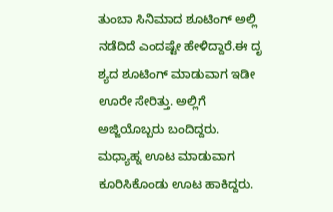ತುಂಬಾ ಸಿನಿಮಾದ ಶೂಟಿಂಗ್ ಅಲ್ಲಿ ನಡೆದಿದೆ ಎಂದಷ್ಟೇ ಹೇಳಿದ್ದಾರೆ.ಈ ದೃ ಶ್ಯದ ಶೂಟಿಂಗ್ ಮಾಡುವಾಗ ಇಡೀ ಊರೇ ಸೇರಿತ್ತು. ಅಲ್ಲಿಗೆ ಅಜ್ಜಿಯೊಬ್ಬರು ಬಂದಿದ್ದರು. ಮಧ್ಯಾಹ್ನ ಊಟ ಮಾಡುವಾಗ ಕೂರಿಸಿಕೊಂಡು ಊಟ ಹಾಕಿದ್ದರು.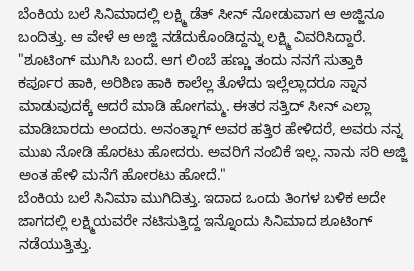ಬೆಂಕಿಯ ಬಲೆ ಸಿನಿಮಾದಲ್ಲಿ ಲಕ್ಷ್ಮಿ ಡೆತ್ ಸೀನ್ ನೋಡುವಾಗ ಆ ಅಜ್ಜಿನೂ ಬಂದಿತ್ತು. ಆ ವೇಳೆ ಆ ಅಜ್ಜಿ ನಡೆದುಕೊಂಡಿದ್ದನ್ನು ಲಕ್ಷ್ಮಿ ವಿವರಿಸಿದ್ದಾರೆ.
"ಶೂಟಿಂಗ್ ಮುಗಿಸಿ ಬಂದೆ. ಆಗ ಲಿಂಬೆ ಹಣ್ಣು ತಂದು ನನಗೆ ಸುತ್ತಾಕಿ ಕರ್ಪೂರ ಹಾಕಿ, ಅರಿಶಿಣ ಹಾಕಿ ಕಾಲೆಲ್ಲ ತೊಳೆದು ಇಲ್ಲೆಲ್ಲಾದರೂ ಸ್ನಾನ ಮಾಡುವುದಕ್ಕೆ ಆದರೆ ಮಾಡಿ ಹೋಗಮ್ಮ. ಈತರ ಸತ್ತಿದ್ ಸೀನ್ ಎಲ್ಲಾ ಮಾಡಿಬಾರದು ಅಂದರು. ಅನಂತ್ನಾಗ್ ಅವರ ಹತ್ತಿರ ಹೇಳಿದರೆ, ಅವರು ನನ್ನ ಮುಖ ನೋಡಿ ಹೊರಟು ಹೋದರು. ಅವರಿಗೆ ನಂಬಿಕೆ ಇಲ್ಲ. ನಾನು ಸರಿ ಅಜ್ಜಿ ಅಂತ ಹೇಳಿ ಮನೆಗೆ ಹೋರಟು ಹೋದೆ."
ಬೆಂಕಿಯ ಬಲೆ ಸಿನಿಮಾ ಮುಗಿದಿತ್ತು. ಇದಾದ ಒಂದು ತಿಂಗಳ ಬಳಿಕ ಅದೇ ಜಾಗದಲ್ಲಿ ಲಕ್ಷ್ಮಿಯವರೇ ನಟಿಸುತ್ತಿದ್ದ ಇನ್ನೊಂದು ಸಿನಿಮಾದ ಶೂಟಿಂಗ್ ನಡೆಯುತ್ತಿತ್ತು.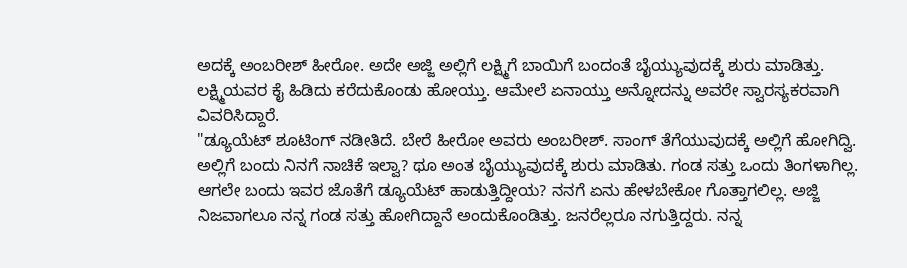ಅದಕ್ಕೆ ಅಂಬರೀಶ್ ಹೀರೋ. ಅದೇ ಅಜ್ಜಿ ಅಲ್ಲಿಗೆ ಲಕ್ಷ್ಮಿಗೆ ಬಾಯಿಗೆ ಬಂದಂತೆ ಬೈಯ್ಯುವುದಕ್ಕೆ ಶುರು ಮಾಡಿತ್ತು. ಲಕ್ಷ್ಮಿಯವರ ಕೈ ಹಿಡಿದು ಕರೆದುಕೊಂಡು ಹೋಯ್ತು. ಆಮೇಲೆ ಏನಾಯ್ತು ಅನ್ನೋದನ್ನು ಅವರೇ ಸ್ವಾರಸ್ಯಕರವಾಗಿ ವಿವರಿಸಿದ್ದಾರೆ.
"ಡ್ಯೂಯೆಟ್ ಶೂಟಿಂಗ್ ನಡೀತಿದೆ. ಬೇರೆ ಹೀರೋ ಅವರು ಅಂಬರೀಶ್. ಸಾಂಗ್ ತೆಗೆಯುವುದಕ್ಕೆ ಅಲ್ಲಿಗೆ ಹೋಗಿದ್ವಿ. ಅಲ್ಲಿಗೆ ಬಂದು ನಿನಗೆ ನಾಚಿಕೆ ಇಲ್ವಾ? ಥೂ ಅಂತ ಬೈಯ್ಯುವುದಕ್ಕೆ ಶುರು ಮಾಡಿತು. ಗಂಡ ಸತ್ತು ಒಂದು ತಿಂಗಳಾಗಿಲ್ಲ. ಆಗಲೇ ಬಂದು ಇವರ ಜೊತೆಗೆ ಡ್ಯೂಯೆಟ್ ಹಾಡುತ್ತಿದ್ದೀಯ? ನನಗೆ ಏನು ಹೇಳಬೇಕೋ ಗೊತ್ತಾಗಲಿಲ್ಲ. ಅಜ್ಜಿ ನಿಜವಾಗಲೂ ನನ್ನ ಗಂಡ ಸತ್ತು ಹೋಗಿದ್ದಾನೆ ಅಂದುಕೊಂಡಿತ್ತು. ಜನರೆಲ್ಲರೂ ನಗುತ್ತಿದ್ದರು. ನನ್ನ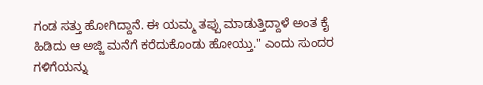ಗಂಡ ಸತ್ತು ಹೋಗಿದ್ದಾನೆ. ಈ ಯಮ್ಮ ತಪ್ಪು ಮಾಡುತ್ತಿದ್ದಾಳೆ ಅಂತ ಕೈ ಹಿಡಿದು ಆ ಅಜ್ಜಿ ಮನೆಗೆ ಕರೆದುಕೊಂಡು ಹೋಯ್ತು." ಎಂದು ಸುಂದರ ಗಳಿಗೆಯನ್ನು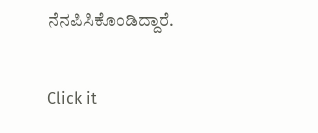ನೆನಪಿಸಿಕೊಂಡಿದ್ದಾರೆ.


Click it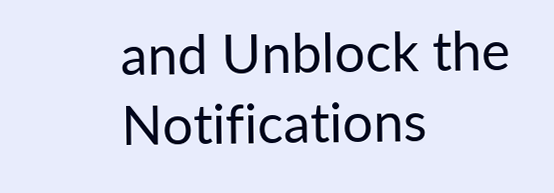and Unblock the Notifications